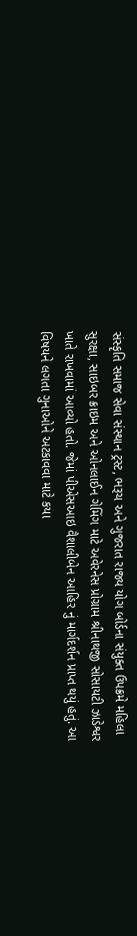સંસ્કૃતિ સમાજ સેવા સંસ્થાન ટ્રસ્ટ, ભરૂચ અને ગુજરાત રાજ્ય યોગ બોર્ડના સંયુક્ત ઉપક્રમે મહિલા સુરક્ષા, સાઇબર ક્રાઇમ અને ઓનલાઈન ગેમિંગ માટે અવેરનેસ પ્રોગ્રામ શ્રીનાથજી સોસાયટી ઝાડેશ્વર ખાતે રાખવામાં આવ્યો હતો. જેમાં પીએસઆઇ વૈશાલીબેન આહિર નું માર્ગદર્શન પ્રાપ્ત થયું હતું. આ વિષયને લગતા ગુનાઓને અટકાવવા માટે કયા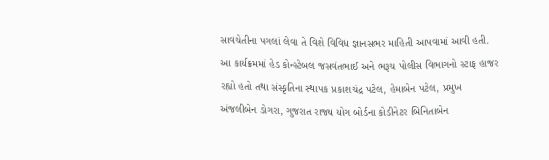સાવચેતીના પગલાં લેવા તે વિશે વિવિધ જ્ઞાનસભર માહિતી આપવામાં આવી હતી. આ કાર્યક્રમમાં હેડ કોન્સ્ટેબલ જસવંતભાઈ અને ભરૂચ પોલીસ વિભાગનો સ્ટાફ હાજર રહ્યો હતો તથા સંસ્કૃતિના સ્થાપક પ્રકાશચંદ્ર પટેલ, હેમાબેન પટેલ, પ્રમુખ અંજલીબેન ડોગરા, ગુજરાત રાજ્ય યોગ બોર્ડના કોડીનેટર બિનિતાબેન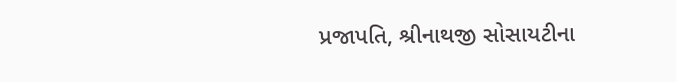પ્રજાપતિ, શ્રીનાથજી સોસાયટીના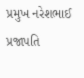પ્રમુખ નરેશભાઈ પ્રજાપતિ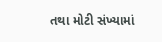તથા મોટી સંખ્યામાં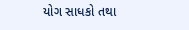યોગ સાધકો તથા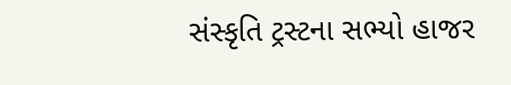સંસ્કૃતિ ટ્રસ્ટના સભ્યો હાજર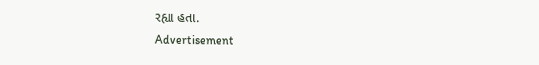રહ્યા હતા.
Advertisement